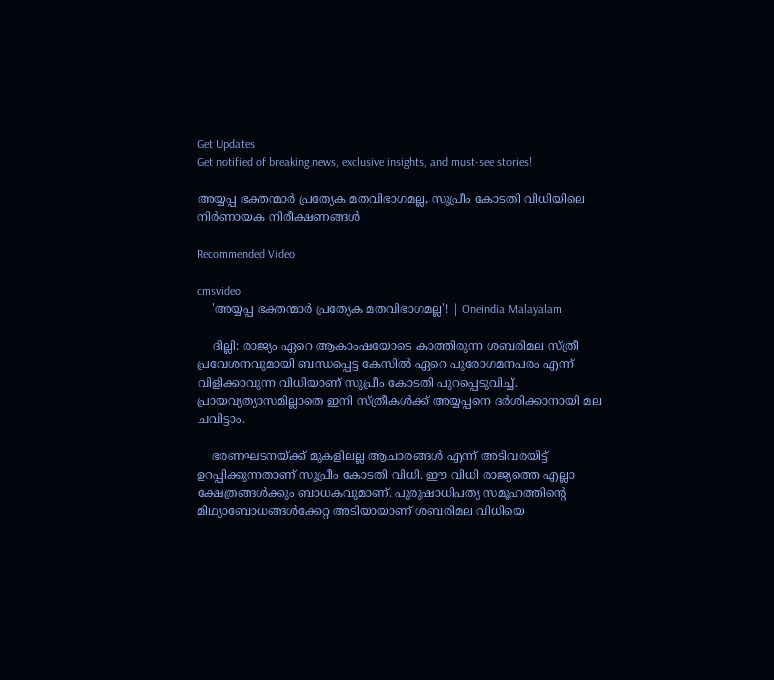Get Updates
Get notified of breaking news, exclusive insights, and must-see stories!

അയ്യപ്പ ഭക്തന്മാര്‍ പ്രത്യേക മതവിഭാഗമല്ല, സുപ്രീം കോടതി വിധിയിലെ നിർണായക നിരീക്ഷണങ്ങൾ

Recommended Video

cmsvideo
    'അയ്യപ്പ ഭക്തന്മാര്‍ പ്രത്യേക മതവിഭാഗമല്ല'! | Oneindia Malayalam

    ദില്ലി: രാജ്യം ഏറെ ആകാംഷയോടെ കാത്തിരുന്ന ശബരിമല സ്ത്രീ പ്രവേശനവുമായി ബന്ധപ്പെട്ട കേസിൽ ഏറെ പുരോഗമനപരം എന്ന് വിളിക്കാവുന്ന വിധിയാണ് സുപ്രീം കോടതി പുറപ്പെടുവിച്ച്. പ്രായവ്യത്യാസമില്ലാതെ ഇനി സ്ത്രീകൾക്ക് അയ്യപ്പനെ ദർശിക്കാനായി മല ചവിട്ടാം.

    ഭരണഘടനയ്ക്ക് മുകളിലല്ല ആചാരങ്ങൾ എന്ന് അടിവരയിട്ട് ഉറപ്പിക്കുന്നതാണ് സുപ്രീം കോടതി വിധി. ഈ വിധി രാജ്യത്തെ എല്ലാ ക്ഷേത്രങ്ങൾക്കും ബാധകവുമാണ്. പുരുഷാധിപത്യ സമൂഹത്തിന്റെ മിഥ്യാബോധങ്ങൾക്കേറ്റ അടിയായാണ് ശബരിമല വിധിയെ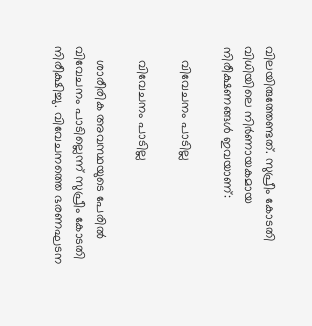വിലയിരുത്തേണ്ടത്. സുപ്രീം കോടതി വിധിയിലെ നിർണായകമായ നിരീക്ഷണങ്ങൾ ഇവയാണ്:

    വിവേചനം പാടില്ല

    വിവേചനം പാടില്ല

    ശാരീരിക അവസ്ഥയുടെ പേരില്‍ വിവേചനം പാടില്ലെന്ന് സുപ്രീം കോടതി നിരീക്ഷിച്ചു. വിവേചനത്തെ ഭരണഘടന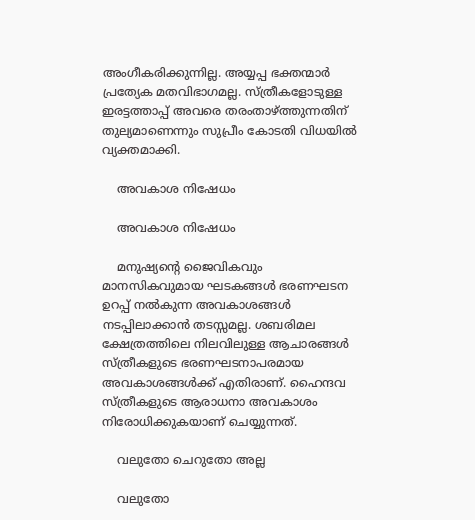അംഗീകരിക്കുന്നില്ല. അയ്യപ്പ ഭക്തന്മാര്‍ പ്രത്യേക മതവിഭാഗമല്ല. സ്ത്രീകളോടുള്ള ഇരട്ടത്താപ്പ് അവരെ തരംതാഴ്ത്തുന്നതിന് തുല്യമാണെന്നും സുപ്രീം കോടതി വിധയില്‍ വ്യക്തമാക്കി.

    അവകാശ നിഷേധം

    അവകാശ നിഷേധം

    മനുഷ്യന്റെ ജൈവികവും മാനസികവുമായ ഘടകങ്ങള്‍ ഭരണഘടന ഉറപ്പ് നല്‍കുന്ന അവകാശങ്ങള്‍ നടപ്പിലാക്കാന്‍ തടസ്സമല്ല. ശബരിമല ക്ഷേത്രത്തിലെ നിലവിലുള്ള ആചാരങ്ങള്‍ സ്ത്രീകളുടെ ഭരണഘടനാപരമായ അവകാശങ്ങള്‍ക്ക് എതിരാണ്. ഹൈന്ദവ സ്ത്രീകളുടെ ആരാധനാ അവകാശം നിരോധിക്കുകയാണ് ചെയ്യുന്നത്.

    വലുതോ ചെറുതോ അല്ല

    വലുതോ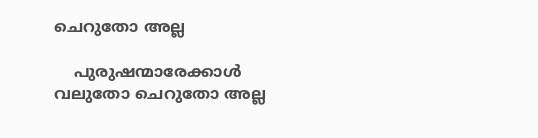ചെറുതോ അല്ല

    പുരുഷന്മാരേക്കാള്‍ വലുതോ ചെറുതോ അല്ല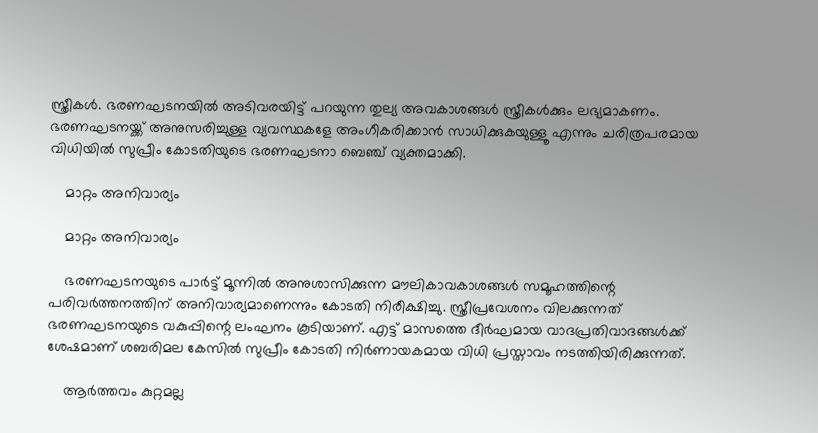സ്ത്രീകള്‍. ഭരണഘടനയില്‍ അടിവരയിട്ട് പറയുന്ന തുല്യ അവകാശങ്ങള്‍ സ്ത്രീകള്‍ക്കും ലഭ്യമാകണം. ഭരണഘടനയ്ക്ക് അനുസരിച്ചുള്ള വ്യവസ്ഥകളേ അംഗീകരിക്കാന്‍ സാധിക്കുകയുള്ളൂ എന്നും ചരിത്രപരമായ വിധിയില്‍ സുപ്രീം കോടതിയുടെ ഭരണഘടനാ ബെഞ്ച് വ്യക്തമാക്കി.

    മാറ്റം അനിവാര്യം

    മാറ്റം അനിവാര്യം

    ഭരണഘടനയുടെ പാര്‍ട്ട് മൂന്നില്‍ അനുശാസിക്കുന്ന മൗലികാവകാശങ്ങള്‍ സമൂഹത്തിന്റെ പരിവര്‍ത്തനത്തിന് അനിവാര്യമാണെന്നും കോടതി നിരീക്ഷിച്ചു. സ്ത്രീപ്രവേശനം വിലക്കുന്നത് ഭരണഘടനയുടെ വകുപ്പിന്റെ ലംഘനം കൂടിയാണ്. എട്ട് മാസത്തെ ദീര്‍ഘമായ വാദപ്രതിവാദങ്ങള്‍ക്ക് ശേഷമാണ് ശബരിമല കേസില്‍ സുപ്രീം കോടതി നിര്‍ണായകമായ വിധി പ്രസ്താവം നടത്തിയിരിക്കുന്നത്.

    ആർത്തവം കുറ്റമല്ല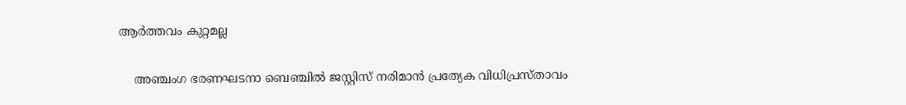ആർത്തവം കുറ്റമല്ല

    അഞ്ചംഗ ഭരണഘടനാ ബെഞ്ചില്‍ ജസ്റ്റിസ് നരിമാന്‍ പ്രത്യേക വിധിപ്രസ്താവം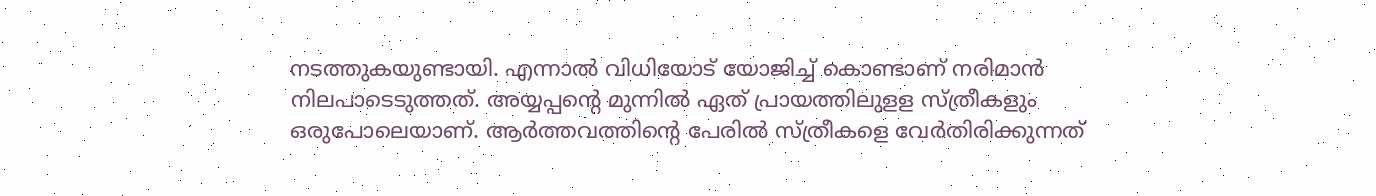നടത്തുകയുണ്ടായി. എന്നാല്‍ വിധിയോട് യോജിച്ച് കൊണ്ടാണ് നരിമാന്‍ നിലപാടെടുത്തത്. അയ്യപ്പന്റെ മുന്നില്‍ ഏത് പ്രായത്തിലുളള സ്ത്രീകളും ഒരുപോലെയാണ്. ആര്‍ത്തവത്തിന്റെ പേരില്‍ സ്ത്രീകളെ വേര്‍തിരിക്കുന്നത്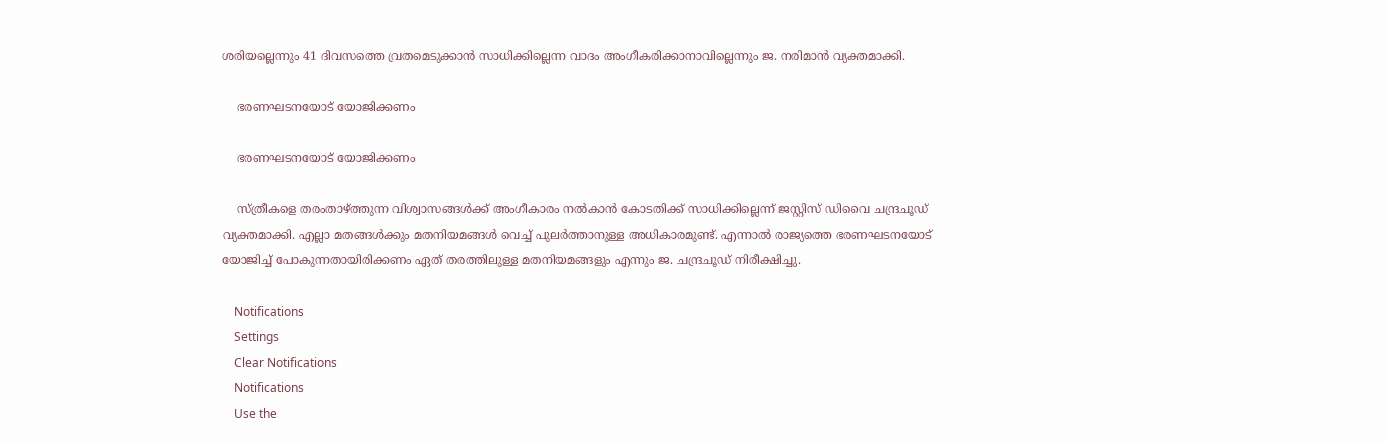ശരിയല്ലെന്നും 41 ദിവസത്തെ വ്രതമെടുക്കാന്‍ സാധിക്കില്ലെന്ന വാദം അംഗീകരിക്കാനാവില്ലെന്നും ജ. നരിമാന്‍ വ്യക്തമാക്കി.

    ഭരണഘടനയോട് യോജിക്കണം

    ഭരണഘടനയോട് യോജിക്കണം

    സ്ത്രീകളെ തരംതാഴ്ത്തുന്ന വിശ്വാസങ്ങള്‍ക്ക് അംഗീകാരം നല്‍കാന്‍ കോടതിക്ക് സാധിക്കില്ലെന്ന് ജസ്റ്റിസ് ഡിവൈ ചന്ദ്രചൂഡ് വ്യക്തമാക്കി. എല്ലാ മതങ്ങള്‍ക്കും മതനിയമങ്ങള്‍ വെച്ച് പുലര്‍ത്താനുള്ള അധികാരമുണ്ട്. എന്നാല്‍ രാജ്യത്തെ ഭരണഘടനയോട് യോജിച്ച് പോകുന്നതായിരിക്കണം ഏത് തരത്തിലുള്ള മതനിയമങ്ങളും എന്നും ജ. ചന്ദ്രചൂഡ് നിരീക്ഷിച്ചു.

    Notifications
    Settings
    Clear Notifications
    Notifications
    Use the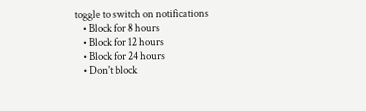toggle to switch on notifications
    • Block for 8 hours
    • Block for 12 hours
    • Block for 24 hours
    • Don't block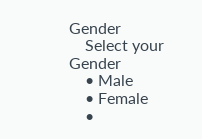Gender
    Select your Gender
    • Male
    • Female
    •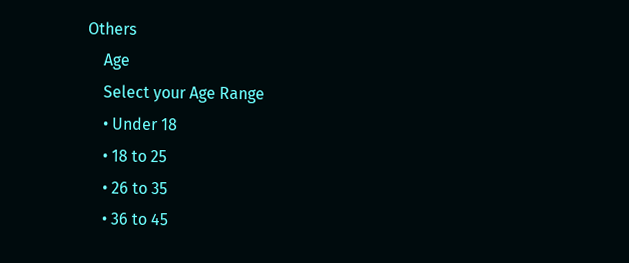Others
    Age
    Select your Age Range
    • Under 18
    • 18 to 25
    • 26 to 35
    • 36 to 45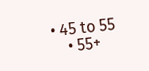• 45 to 55
    • 55+